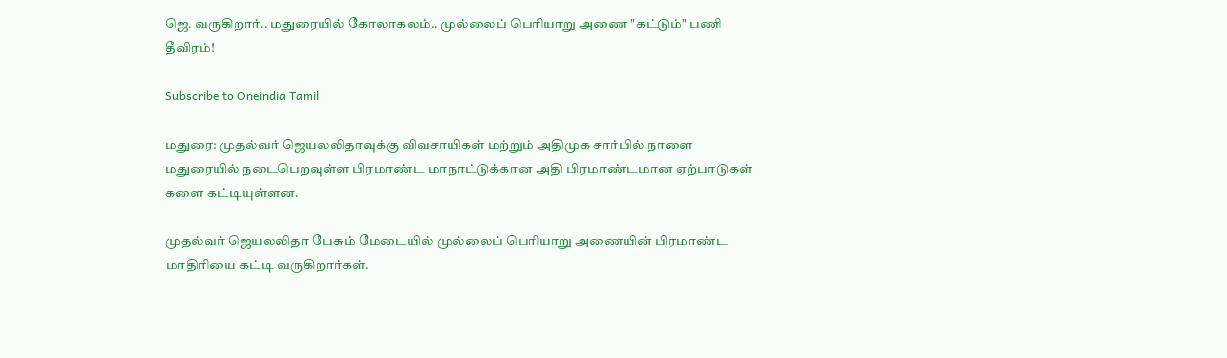ஜெ. வருகிறார்.. மதுரையில் கோலாகலம்.. முல்லைப் பெரியாறு அணை "கட்டும்" பணி தீவிரம்!

Subscribe to Oneindia Tamil

மதுரை: முதல்வர் ஜெயலலிதாவுக்கு விவசாயிகள் மற்றும் அதிமுக சார்பில் நாளை மதுரையில் நடைபெறவுள்ள பிரமாண்ட மாநாட்டுக்கான அதி பிரமாண்டமான ஏற்பாடுகள் களை கட்டியுள்ளன.

முதல்வர் ஜெயலலிதா பேசும் மேடையில் முல்லைப் பெரியாறு அணையின் பிரமாண்ட மாதிரியை கட்டி வருகிறார்கள்.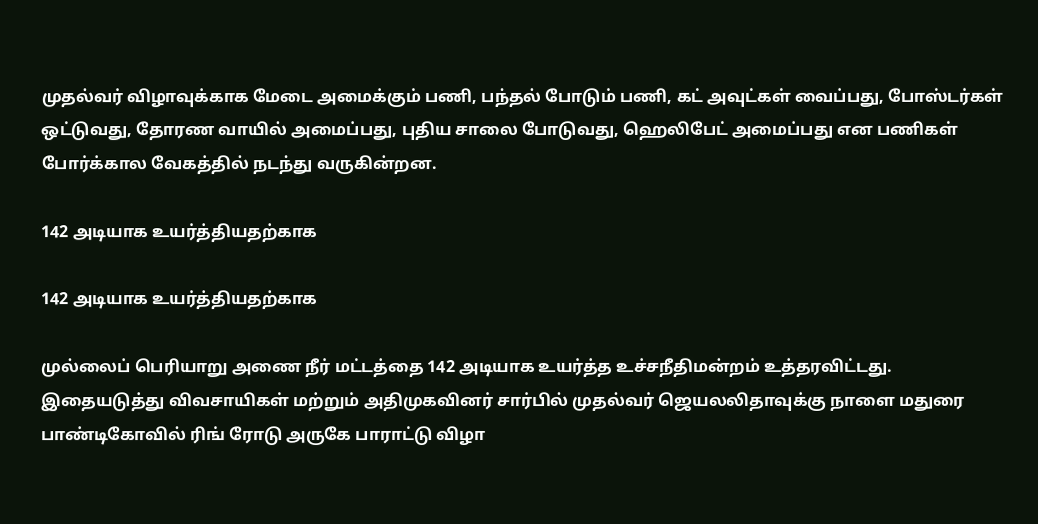முதல்வர் விழாவுக்காக மேடை அமைக்கும் பணி, பந்தல் போடும் பணி, கட் அவுட்கள் வைப்பது, போஸ்டர்கள் ஒட்டுவது, தோரண வாயில் அமைப்பது, புதிய சாலை போடுவது, ஹெலிபேட் அமைப்பது என பணிகள் போர்க்கால வேகத்தில் நடந்து வருகின்றன.

142 அடியாக உயர்த்தியதற்காக

142 அடியாக உயர்த்தியதற்காக

முல்லைப் பெரியாறு அணை நீர் மட்டத்தை 142 அடியாக உயர்த்த உச்சநீதிமன்றம் உத்தரவிட்டது. இதையடுத்து விவசாயிகள் மற்றும் அதிமுகவினர் சார்பில் முதல்வர் ஜெயலலிதாவுக்கு நாளை மதுரை பாண்டிகோவில் ரிங் ரோடு அருகே பாராட்டு விழா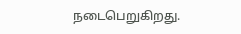நடைபெறுகிறது.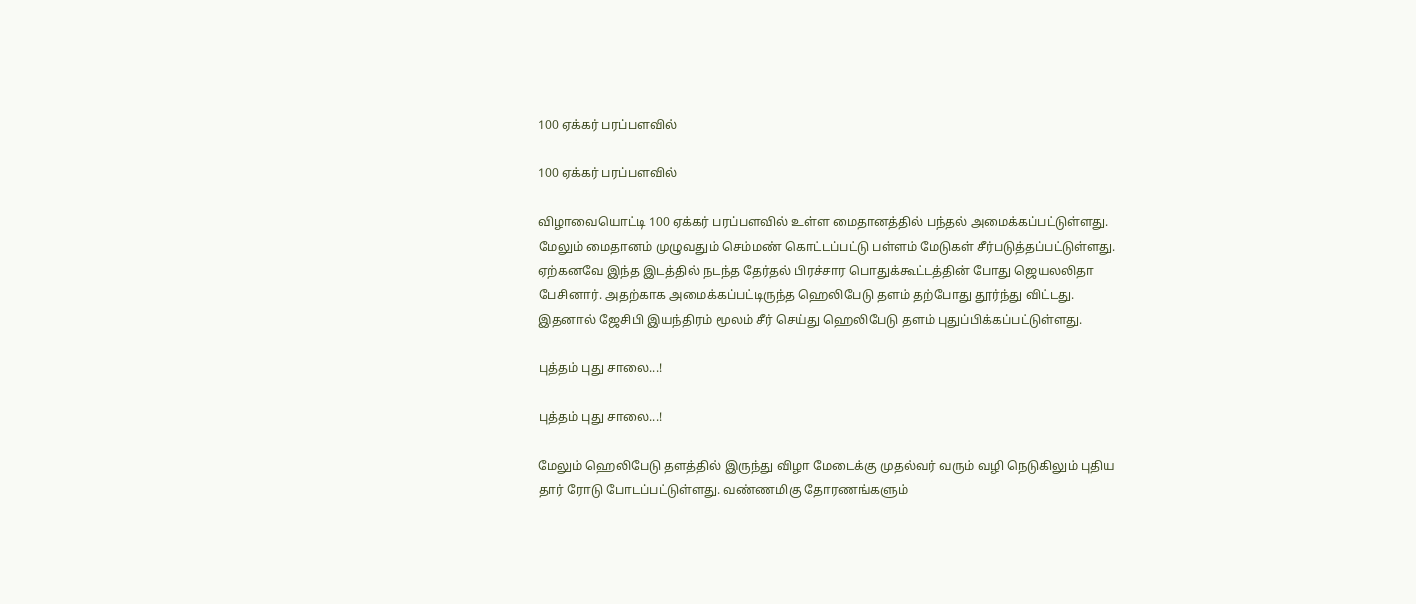100 ஏக்கர் பரப்பளவில்

100 ஏக்கர் பரப்பளவில்

விழாவையொட்டி 100 ஏக்கர் பரப்பளவில் உள்ள மைதானத்தில் பந்தல் அமைக்கப்பட்டுள்ளது. மேலும் மைதானம் முழுவதும் செம்மண் கொட்டப்பட்டு பள்ளம் மேடுகள் சீர்படுத்தப்பட்டுள்ளது. ஏற்கனவே இந்த இடத்தில் நடந்த தேர்தல் பிரச்சார பொதுக்கூட்டத்தின் போது ஜெயலலிதா பேசினார். அதற்காக அமைக்கப்பட்டிருந்த ஹெலிபேடு தளம் தற்போது தூர்ந்து விட்டது. இதனால் ஜேசிபி இயந்திரம் மூலம் சீர் செய்து ஹெலிபேடு தளம் புதுப்பிக்கப்பட்டுள்ளது.

புத்தம் புது சாலை...!

புத்தம் புது சாலை...!

மேலும் ஹெலிபேடு தளத்தில் இருந்து விழா மேடைக்கு முதல்வர் வரும் வழி நெடுகிலும் புதிய தார் ரோடு போடப்பட்டுள்ளது. வண்ணமிகு தோரணங்களும்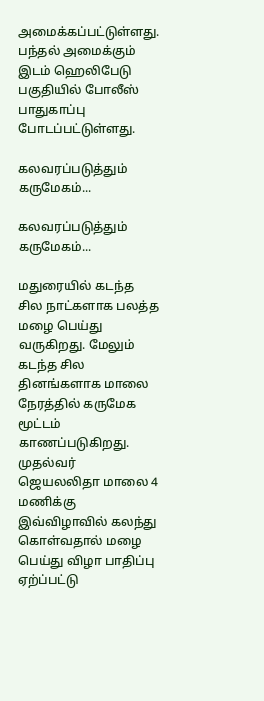அமைக்கப்பட்டுள்ளது. பந்தல் அமைக்கும் இடம் ஹெலிபேடு பகுதியில் போலீஸ் பாதுகாப்பு போடப்பட்டுள்ளது.

கலவரப்படுத்தும் கருமேகம்...

கலவரப்படுத்தும் கருமேகம்...

மதுரையில் கடந்த சில நாட்களாக பலத்த மழை பெய்து வருகிறது. மேலும் கடந்த சில தினங்களாக மாலை நேரத்தில் கருமேக மூட்டம் காணப்படுகிறது. முதல்வர் ஜெயலலிதா மாலை 4 மணிக்கு இவ்விழாவில் கலந்து கொள்வதால் மழை பெய்து விழா பாதிப்பு ஏற்ப்பட்டு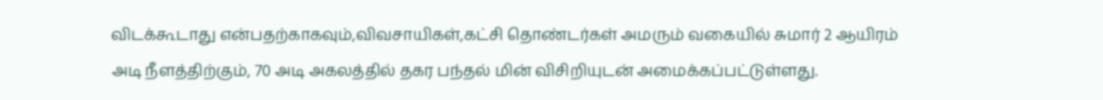விடக்கூடாது என்பதற்காகவும்,விவசாயிகள்,கட்சி தொண்டர்கள் அமரும் வகையில் சுமார் 2 ஆயிரம் அடி நீளத்திற்கும், 70 அடி அகலத்தில் தகர பந்தல் மின் விசிறியுடன் அமைக்கப்பட்டுள்ளது.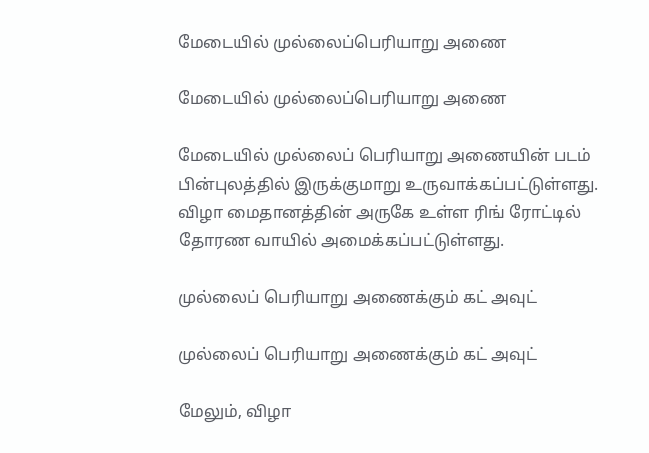மேடையில் முல்லைப்பெரியாறு அணை

மேடையில் முல்லைப்பெரியாறு அணை

மேடையில் முல்லைப் பெரியாறு அணையின் படம் பின்புலத்தில் இருக்குமாறு உருவாக்கப்பட்டுள்ளது. விழா மைதானத்தின் அருகே உள்ள ரிங் ரோட்டில் தோரண வாயில் அமைக்கப்பட்டுள்ளது.

முல்லைப் பெரியாறு அணைக்கும் கட் அவுட்

முல்லைப் பெரியாறு அணைக்கும் கட் அவுட்

மேலும், விழா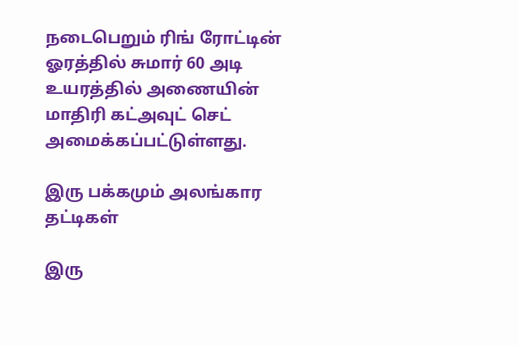நடைபெறும் ரிங் ரோட்டின் ஓரத்தில் சுமார் 60 அடி உயரத்தில் அணையின் மாதிரி கட்அவுட் செட் அமைக்கப்பட்டுள்ளது.

இரு பக்கமும் அலங்கார தட்டிகள்

இரு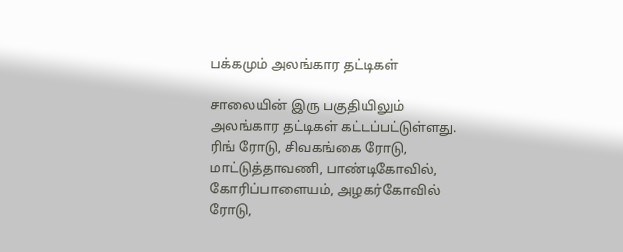பக்கமும் அலங்கார தட்டிகள்

சாலையின் இரு பகுதியிலும் அலங்கார தட்டிகள் கட்டப்பட்டுள்ளது. ரிங் ரோடு, சிவகங்கை ரோடு, மாட்டுத்தாவணி, பாண்டிகோவில், கோரிப்பாளையம், அழகர்கோவில் ரோடு,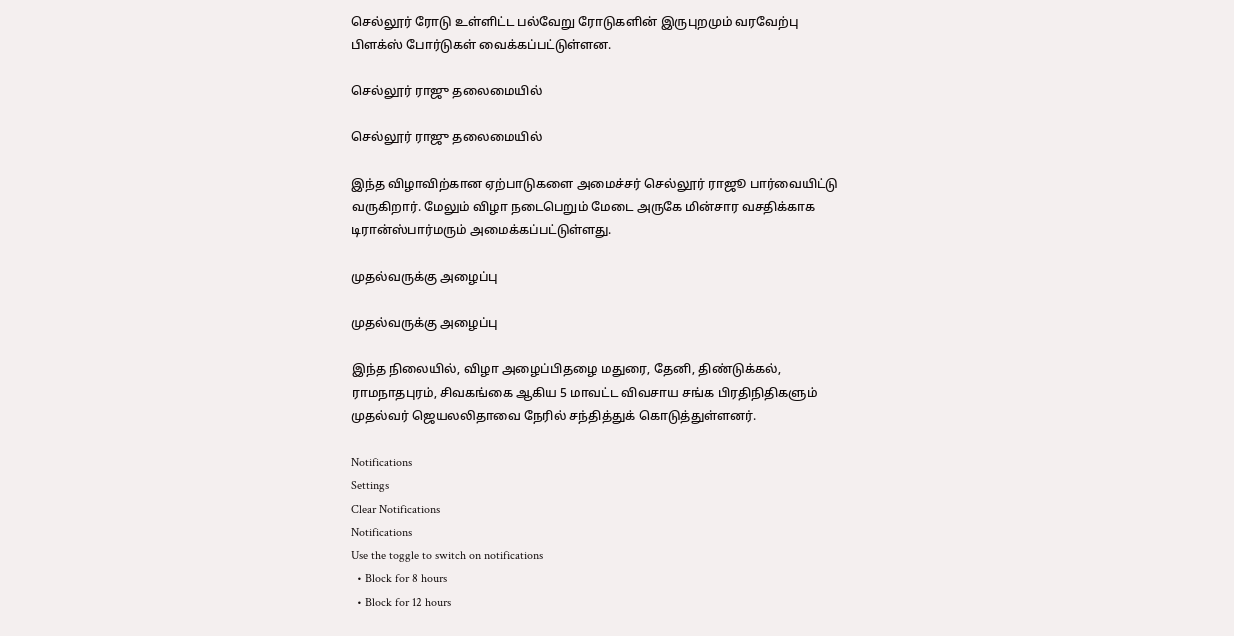செல்லூர் ரோடு உள்ளிட்ட பல்வேறு ரோடுகளின் இருபுறமும் வரவேற்பு பிளக்ஸ் போர்டுகள் வைக்கப்பட்டுள்ளன.

செல்லூர் ராஜு தலைமையில்

செல்லூர் ராஜு தலைமையில்

இந்த விழாவிற்கான ஏற்பாடுகளை அமைச்சர் செல்லூர் ராஜூ பார்வையிட்டு வருகிறார். மேலும் விழா நடைபெறும் மேடை அருகே மின்சார வசதிக்காக டிரான்ஸ்பார்மரும் அமைக்கப்பட்டுள்ளது.

முதல்வருக்கு அழைப்பு

முதல்வருக்கு அழைப்பு

இந்த நிலையில், விழா அழைப்பிதழை மதுரை, தேனி, திண்டுக்கல், ராமநாதபுரம், சிவகங்கை ஆகிய 5 மாவட்ட விவசாய சங்க பிரதிநிதிகளும் முதல்வர் ஜெயலலிதாவை நேரில் சந்தித்துக் கொடுத்துள்ளனர்.

Notifications
Settings
Clear Notifications
Notifications
Use the toggle to switch on notifications
  • Block for 8 hours
  • Block for 12 hours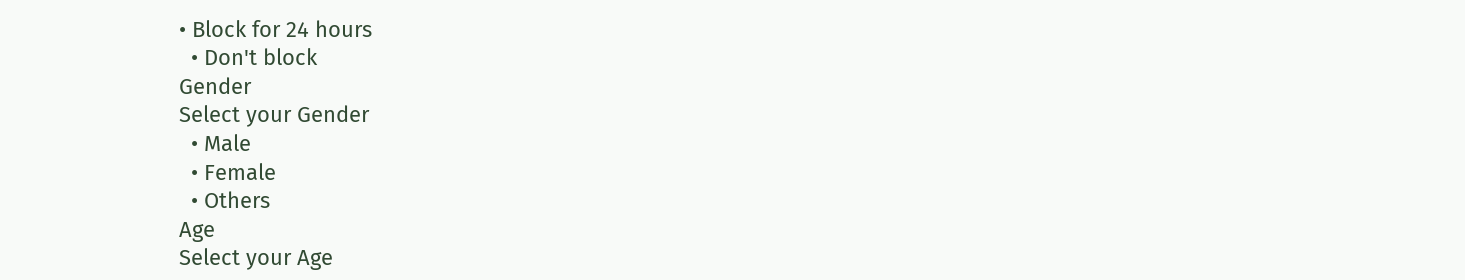• Block for 24 hours
  • Don't block
Gender
Select your Gender
  • Male
  • Female
  • Others
Age
Select your Age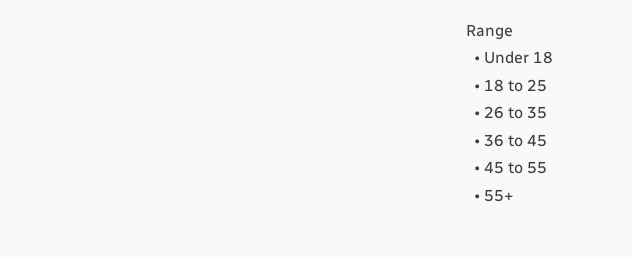Range
  • Under 18
  • 18 to 25
  • 26 to 35
  • 36 to 45
  • 45 to 55
  • 55+